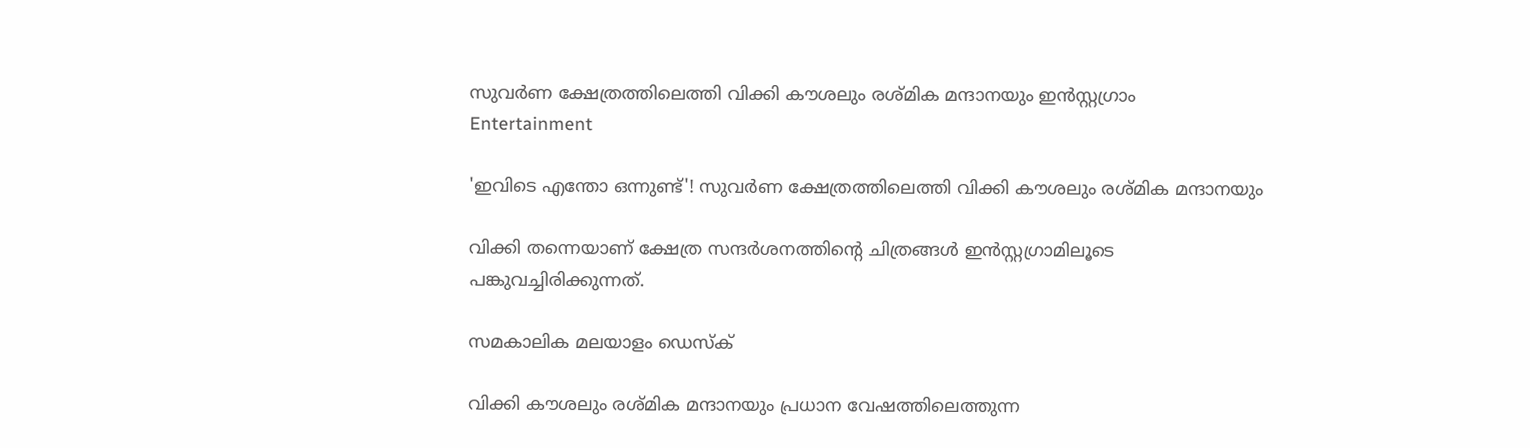സുവർണ ക്ഷേത്രത്തിലെത്തി വിക്കി കൗശലും രശ്മിക മന്ദാനയും ഇൻസ്റ്റഗ്രാം
Entertainment

'ഇവിടെ എന്തോ ഒന്നുണ്ട്'! സുവർണ ക്ഷേത്രത്തിലെത്തി വിക്കി കൗശലും രശ്മിക മന്ദാനയും

വിക്കി തന്നെയാണ് ക്ഷേത്ര സന്ദർശനത്തിന്റെ ചിത്രങ്ങൾ ഇൻസ്റ്റഗ്രാമിലൂടെ പങ്കുവച്ചിരിക്കുന്നത്.

സമകാലിക മലയാളം ഡെസ്ക്

വിക്കി കൗശലും രശ്മിക മന്ദാനയും പ്രധാന വേഷത്തിലെത്തുന്ന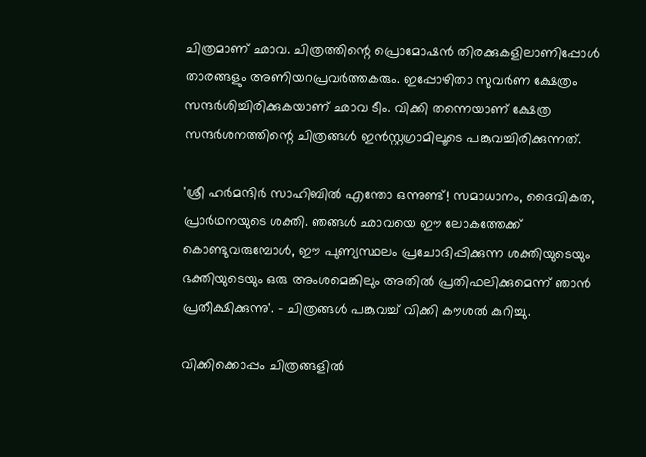ചിത്രമാണ് ഛാവ. ചിത്രത്തിന്റെ പ്രൊമോഷൻ തിരക്കുകളിലാണിപ്പോൾ താരങ്ങളും അണിയറപ്രവർത്തകരും. ഇപ്പോഴിതാ സുവർണ ക്ഷേത്രം സന്ദർശിച്ചിരിക്കുകയാണ് ഛാവ ടീം. വിക്കി തന്നെയാണ് ക്ഷേത്ര സന്ദർശനത്തിന്റെ ചിത്രങ്ങൾ ഇൻസ്റ്റഗ്രാമിലൂടെ പങ്കുവച്ചിരിക്കുന്നത്.

'ശ്രീ ഹർമന്ദിർ സാഹിബിൽ എന്തോ ഒന്നുണ്ട്! സമാധാനം, ദൈവികത, പ്രാർഥനയുടെ ശക്തി. ഞങ്ങൾ ഛാവയെ ഈ ലോകത്തേക്ക് കൊണ്ടുവരുമ്പോൾ, ഈ പുണ്യസ്ഥലം പ്രചോദിപ്പിക്കുന്ന ശക്തിയുടെയും ഭക്തിയുടെയും ഒരു അംശമെങ്കിലും അതിൽ പ്രതിഫലിക്കുമെന്ന് ഞാൻ പ്രതീക്ഷിക്കുന്നു'. - ചിത്രങ്ങൾ പങ്കുവച്ച് വിക്കി കൗശൽ കുറിച്ചു.

വിക്കിക്കൊപ്പം ചിത്രങ്ങളിൽ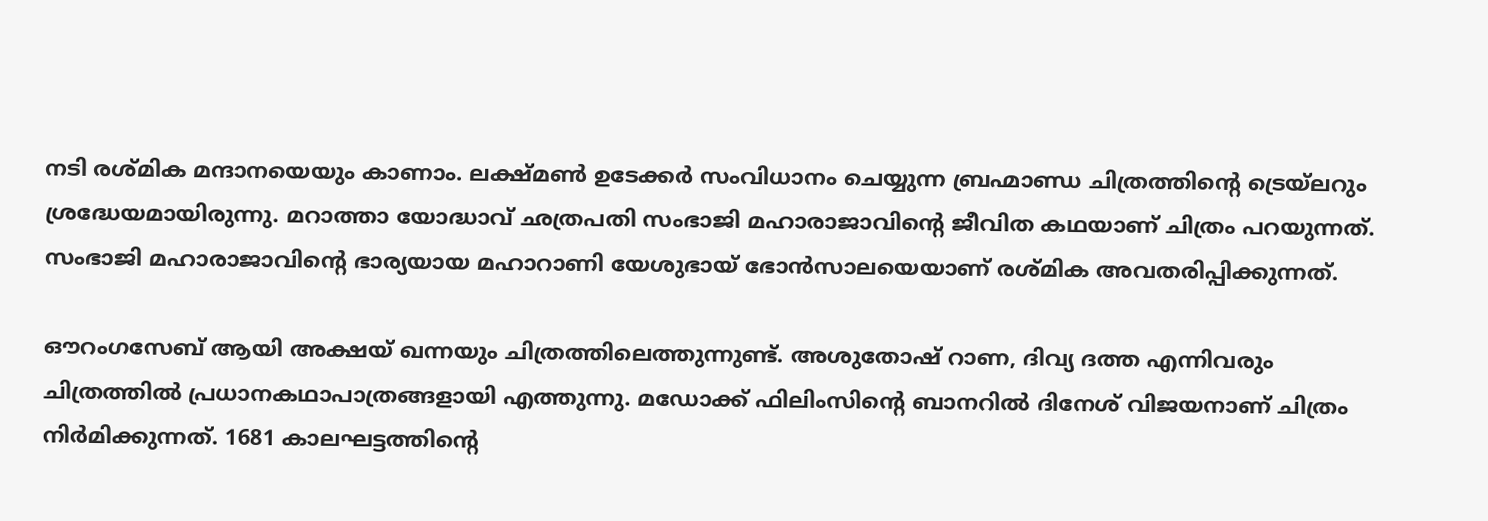നടി രശ്മിക മന്ദാനയെയും കാണാം. ലക്ഷ്മൺ ഉടേക്കർ സംവിധാനം ചെയ്യുന്ന ബ്രഹ്മാണ്ഡ ചിത്രത്തിന്റെ ട്രെയ്‌ലറും ശ്രദ്ധേയമായിരുന്നു. മറാത്താ യോദ്ധാവ് ഛത്രപതി സംഭാജി മഹാരാജാവിന്റെ ജീവിത കഥയാണ് ചിത്രം പറയുന്നത്. സംഭാജി മഹാരാജാവിന്റെ ഭാര്യയായ മഹാറാണി യേശുഭായ് ഭോന്‍സാലയെയാണ് രശ്മിക അവതരിപ്പിക്കുന്നത്.

ഔറംഗസേബ് ആയി അക്ഷയ് ഖന്നയും ചിത്രത്തിലെത്തുന്നുണ്ട്. അശുതോഷ് റാണ, ദിവ്യ ദത്ത എന്നിവരും ചിത്രത്തില്‍ പ്രധാനകഥാപാത്രങ്ങളായി എത്തുന്നു. മഡോക്ക് ഫിലിംസിന്റെ ബാനറില്‍ ദിനേശ് വിജയനാണ് ചിത്രം നിര്‍മിക്കുന്നത്. 1681 കാലഘട്ടത്തിന്റെ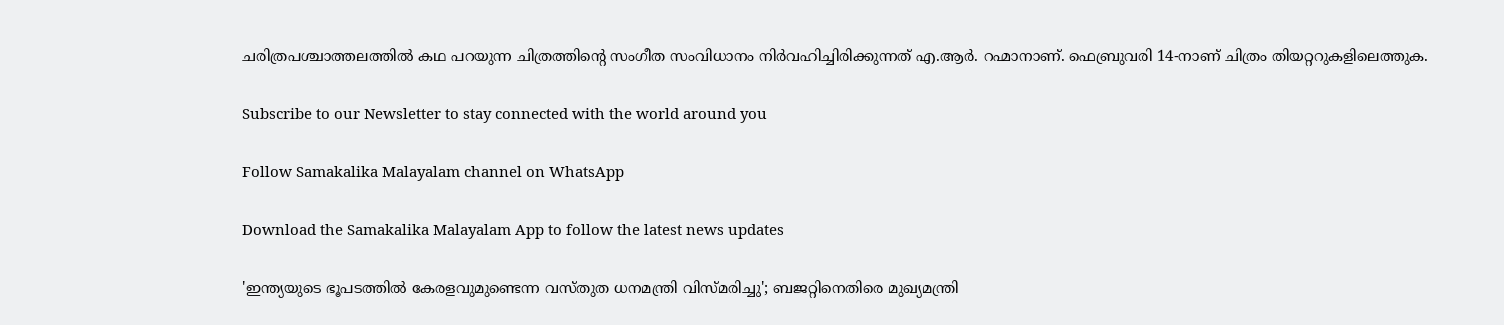ചരിത്രപശ്ചാത്തലത്തില്‍ കഥ പറയുന്ന ചിത്രത്തിന്റെ സംഗീത സംവിധാനം നിര്‍വഹിച്ചിരിക്കുന്നത് എ.ആര്‍. റഹ്മാനാണ്. ഫെബ്രുവരി 14-നാണ് ചിത്രം തിയറ്ററുകളിലെത്തുക.

Subscribe to our Newsletter to stay connected with the world around you

Follow Samakalika Malayalam channel on WhatsApp

Download the Samakalika Malayalam App to follow the latest news updates

'ഇന്ത്യയുടെ ഭൂപടത്തില്‍ കേരളവുമുണ്ടെന്ന വസ്തുത ധനമന്ത്രി വിസ്മരിച്ചു'; ബജറ്റിനെതിരെ മുഖ്യമന്ത്രി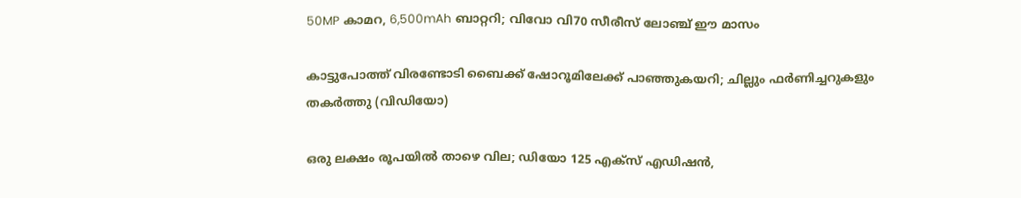50MP കാമറ, 6,500mAh ബാറ്ററി; വിവോ വി70 സീരീസ് ലോഞ്ച് ഈ മാസം

കാട്ടുപോത്ത് വിരണ്ടോടി ബൈക്ക് ഷോറൂമിലേക്ക് പാഞ്ഞുകയറി; ചില്ലും ഫർണിച്ചറുകളും തകർത്തു (വിഡിയോ)

ഒരു ലക്ഷം രൂപയില്‍ താഴെ വില; ഡിയോ 125 എക്‌സ് എഡിഷന്‍,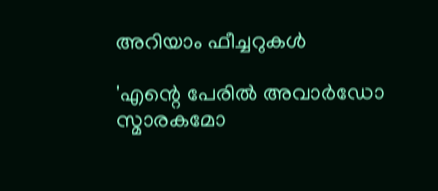അറിയാം ഫീച്ചറുകള്‍

'എന്റെ പേരില്‍ അവാര്‍ഡോ സ്മാരകമോ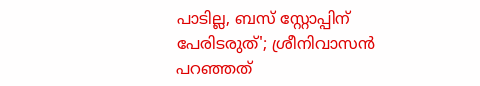പാടില്ല, ബസ് സ്റ്റോപ്പിന് പേരിടരുത്'; ശ്രീനിവാസന്‍ പറഞ്ഞത്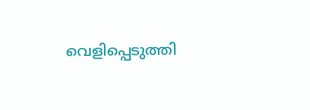വെളിപ്പെടുത്തി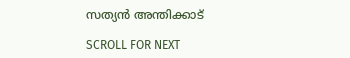സത്യന്‍ അന്തിക്കാട്

SCROLL FOR NEXT